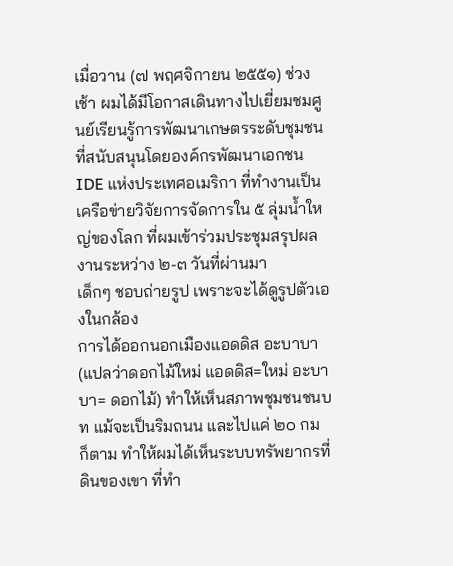เมื่อวาน (๗ พฤศจิกายน ๒๕๕๑) ช่วงเช้า ผมได้มีโอกาสเดินทางไปเยี่ยมชมศูนย์เรียนรู้การพัฒนาเกษตรระดับชุมชน ที่สนับสนุนโดยองค์กรพัฒนาเอกชน IDE แห่งประเทศอเมริกา ที่ทำงานเป็นเครือข่ายวิจัยการจัดการใน ๕ ลุ่มน้ำใหญ่ของโลก ที่ผมเข้าร่วมประชุมสรุปผลงานระหว่าง ๒-๓ วันที่ผ่านมา
เด็กๆ ชอบถ่ายรูป เพราะจะได้ดูรูปตัวเองในกล้อง
การได้ออกนอกเมืองแอดดิส อะบาบา (แปลว่าดอกไม้ใหม่ แอดดิส=ใหม่ อะบาบา= ดอกไม้) ทำให้เห็นสภาพชุมชนชนบท แม้จะเป็นริมถนน และไปแค่ ๒๐ กม ก็ตาม ทำให้ผมได้เห็นระบบทรัพยากรที่ดินของเขา ที่ทำ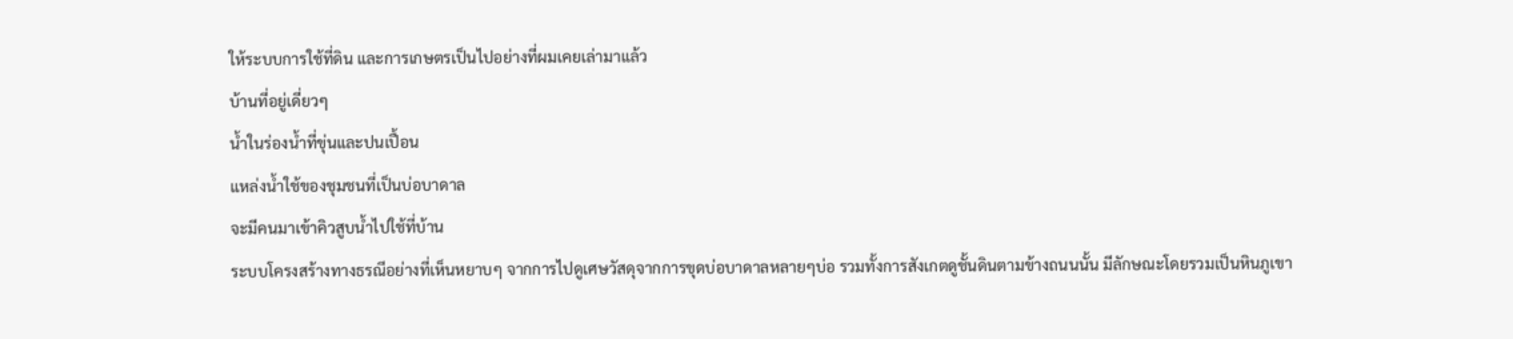ให้ระบบการใช้ที่ดิน และการเกษตรเป็นไปอย่างที่ผมเคยเล่ามาแล้ว
บ้านที่อยู่เดี่ยวๆ
น้ำในร่องน้ำที่ขุ่นและปนเปื้อน
แหล่งน้ำใช้ของชุมชนที่เป็นบ่อบาดาล
จะมีคนมาเข้าคิวสูบน้ำไปใช้ที่บ้าน
ระบบโครงสร้างทางธรณีอย่างที่เห็นหยาบๆ จากการไปดูเศษวัสดุจากการขุดบ่อบาดาลหลายๆบ่อ รวมทั้งการสังเกตดูชั้นดินตามข้างถนนนั้น มีลักษณะโดยรวมเป็นหินภูเขา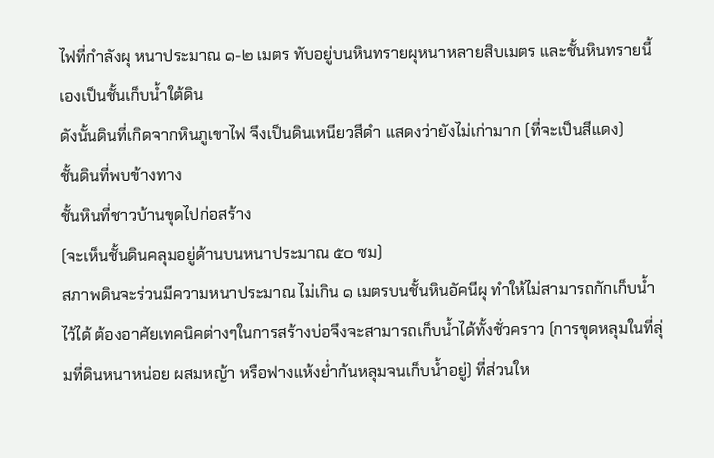ไฟที่กำลังผุ หนาประมาณ ๑-๒ เมตร ทับอยู่บนหินทรายผุหนาหลายสิบเมตร และชั้นหินทรายนี้เองเป็นชั้นเก็บน้ำใต้ดิน
ดังนั้นดินที่เกิดจากหินภูเขาไฟ จึงเป็นดินเหนียวสีดำ แสดงว่ายังไม่เก่ามาก (ที่จะเป็นสีแดง)
ชั้นดินที่พบข้างทาง
ชั้นหินที่ชาวบ้านขุดไปก่อสร้าง
(จะเห็นชั้นดินคลุมอยู่ด้านบนหนาประมาณ ๕๐ ซม)
สภาพดินจะร่วนมีความหนาประมาณ ไม่เกิน ๑ เมตรบนชั้นหินอัคนีผุ ทำให้ไม่สามารถกักเก็บน้ำไว้ได้ ต้องอาศัยเทคนิคต่างๆในการสร้างบ่อจึงจะสามารถเก็บน้ำได้ทั้งชั่วคราว (การขุดหลุมในที่ลุ่มที่ดินหนาหน่อย ผสมหญ้า หรือฟางแห้งย่ำก้นหลุมจนเก็บน้ำอยู่) ที่ส่วนให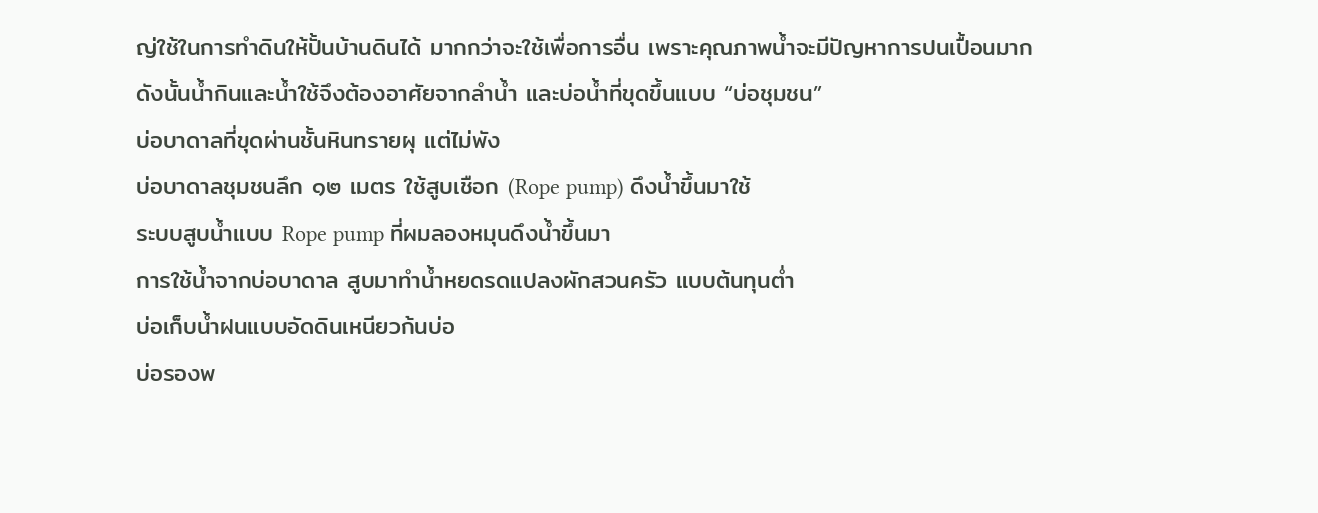ญ่ใช้ในการทำดินให้ปั้นบ้านดินได้ มากกว่าจะใช้เพื่อการอื่น เพราะคุณภาพน้ำจะมีปัญหาการปนเปื้อนมาก
ดังนั้นน้ำกินและน้ำใช้จึงต้องอาศัยจากลำน้ำ และบ่อน้ำที่ขุดขึ้นแบบ “บ่อชุมชน”
บ่อบาดาลที่ขุดผ่านชั้นหินทรายผุ แต่ไม่พัง
บ่อบาดาลชุมชนลึก ๑๒ เมตร ใช้สูบเชือก (Rope pump) ดึงน้ำขึ้นมาใช้
ระบบสูบน้ำแบบ Rope pump ที่ผมลองหมุนดึงน้ำขึ้นมา
การใช้น้ำจากบ่อบาดาล สูบมาทำน้ำหยดรดแปลงผักสวนครัว แบบต้นทุนต่ำ
บ่อเก็บน้ำฝนแบบอัดดินเหนียวก้นบ่อ
บ่อรองพ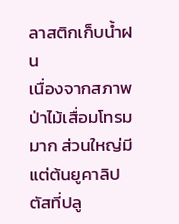ลาสติกเก็บน้ำฝน
เนื่องจากสภาพป่าไม้เสื่อมโทรมมาก ส่วนใหญ่มีแต่ต้นยูคาลิปตัสที่ปลู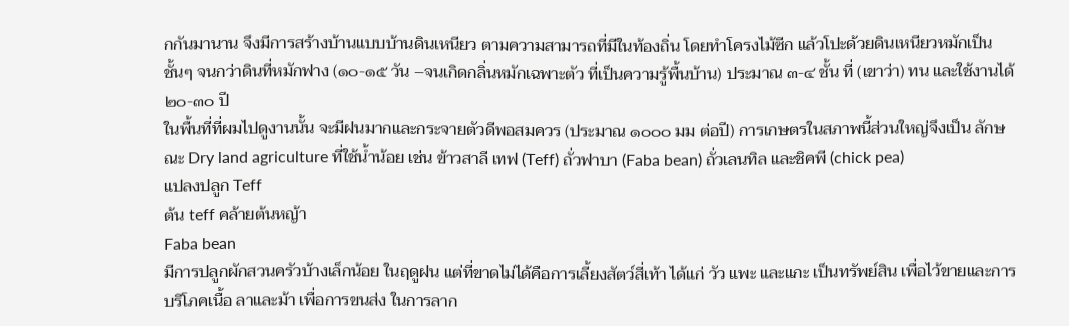กกันมานาน จึงมีการสร้างบ้านแบบบ้านดินเหนียว ตามความสามารถที่มีในท้องถิ่น โดยทำโครงไม้ซีก แล้วโปะด้วยดินเหนียวหมักเป็นชั้นๆ จนกว่าดินที่หมักฟาง (๑๐-๑๕ วัน –จนเกิดกลิ่นหมักเฉพาะตัว ที่เป็นความรู้พื้นบ้าน) ประมาณ ๓-๔ ชั้น ที่ (เขาว่า) ทน และใช้งานได้ ๒๐-๓๐ ปี
ในพื้นที่ที่ผมไปดูงานนั้น จะมีฝนมากและกระจายตัวดีพอสมควร (ประมาณ ๑๐๐๐ มม ต่อปี) การเกษตรในสภาพนี้ส่วนใหญ่จึงเป็น ลักษณะ Dry land agriculture ที่ใช้น้ำน้อย เช่น ข้าวสาลี เทฟ (Teff) ถั่วฟาบา (Faba bean) ถั่วเลนทิล และชิคพี (chick pea)
แปลงปลูก Teff
ต้น teff คล้ายต้นหญ้า
Faba bean
มีการปลูกผักสวนครัวบ้างเล็กน้อย ในฤดูฝน แต่ที่ขาดไม่ได้คือการเลี้ยงสัตว์สี่เท้า ได้แก่ วัว แพะ และแกะ เป็นทรัพย์สิน เพื่อไว้ขายและการบริโภคเนื้อ ลาและม้า เพื่อการขนส่ง ในการลาก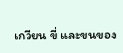เกวียน ขี่ และขนของ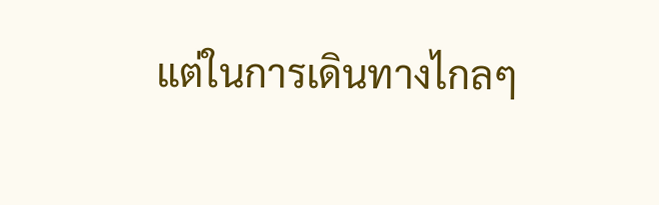แต่ในการเดินทางไกลๆ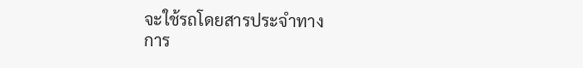จะใช้รถโดยสารประจำทาง
การ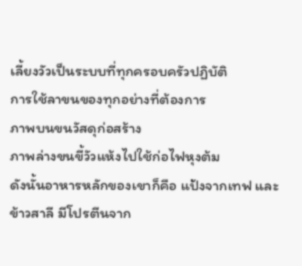เลี้ยงวัวเป็นระบบที่ทุกครอบครัวปฏิบัติ
การใช้ลาขนของทุกอย่างที่ต้องการ
ภาพบนขนวัสดุก่อสร้าง
ภาพล่างขนขี้วัวแห้งไปใช้ก่อไฟหุงต้ม
ดังนั้นอาหารหลักของเขาก็คือ แป้งจากเทฟ และข้าวสาลี มีโปรตีนจาก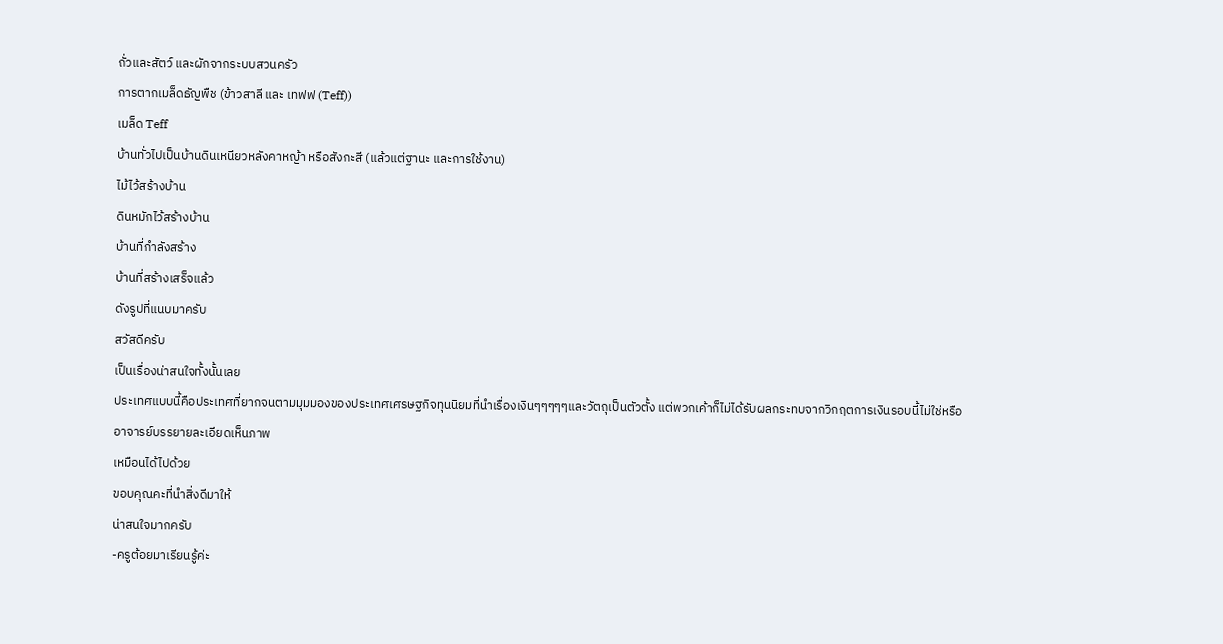ถั่วและสัตว์ และผักจากระบบสวนครัว
การตากเมล็ดธัญพืช (ข้าวสาลี และ เทฟฟ (Teff))
เมล็ด Teff
บ้านทั่วไปเป็นบ้านดินเหนียวหลังคาหญ้า หรือสังกะสี (แล้วแต่ฐานะ และการใช้งาน)
ไม้ไว้สร้างบ้าน
ดินหมักไว้สร้างบ้าน
บ้านที่กำลังสร้าง
บ้านที่สร้างเสร็จแล้ว
ดังรูปที่แนบมาครับ
สวัสดีครับ
เป็นเรื่องน่าสนใจทั้งนั้นเลย
ประเทศแบบนี้คือประเทศที่ยากจนตามมุมมองของประเทศเศรษฐกิจทุนนิยมที่นำเรื่องเงินๆๆๆๆๆและวัตถุเป็นตัวตั้ง แต่พวกเค้าก็ไม่ได้รับผลกระทบจากวิกฤตการเงินรอบนี้ไม่ใช่หรือ
อาจารย์บรรยายละเอียดเห็นภาพ
เหมือนได้ไปด้วย
ขอบคุณคะที่นำสิ่งดีมาให้
น่าสนใจมากครับ
-ครูต้อยมาเรียนรู้ค่ะ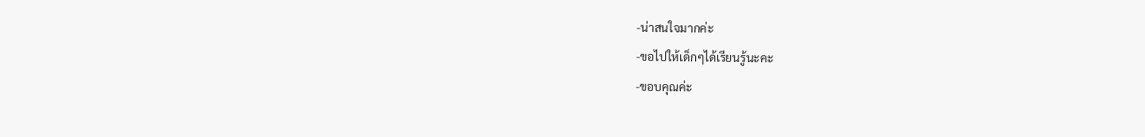-น่าสนใจมากค่ะ
-ขอไปให้เด็กๆได้เรียนรู้นะคะ
-ขอบคุณค่ะ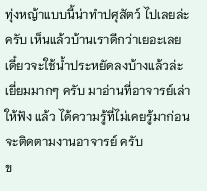ทุ่งหญ้าแบบนี้น่าทำปศุสัตว์ ไปเลยล่ะครับ เห็นแล้วบ้านเราดีกว่าเยอะเลย เดี๋ยวจะใช้น้ำประหยัดลงบ้างแล้วล่ะ
เยี่ยมมากๆ ครับ มาอ่านที่อาจารย์เล่าให้ฟัง แล้ว ได้ความรู้ที่ไม่เคยรู้มาก่อน
จะติดตามงานอาจารย์ ครับ
ข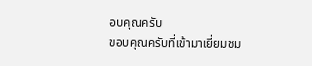อบคุณครับ
ขอบคุณครับที่เข้ามาเยี่ยมชม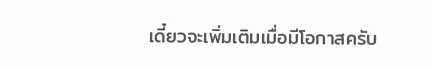เดี๋ยวจะเพิ่มเติมเมื่อมีโอกาสครับ